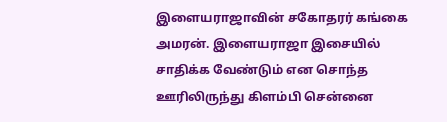இளையராஜாவின் சகோதரர் கங்கை அமரன். இளையராஜா இசையில் சாதிக்க வேண்டும் என சொந்த ஊரிலிருந்து கிளம்பி சென்னை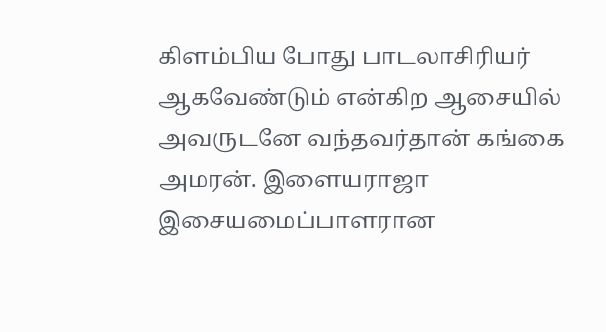கிளம்பிய போது பாடலாசிரியர் ஆகவேண்டும் என்கிற ஆசையில் அவருடனே வந்தவர்தான் கங்கை அமரன். இளையராஜா இசையமைப்பாளரான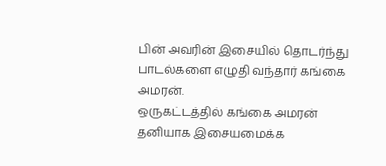பின் அவரின் இசையில் தொடர்ந்து பாடல்களை எழுதி வந்தார் கங்கை அமரன்.
ஒருகட்டத்தில் கங்கை அமரன் தனியாக இசையமைக்க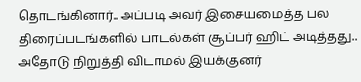தொடங்கினார்.. அப்படி அவர் இசையமைத்த பல திரைப்படங்களில் பாடல்கள் சூப்பர் ஹிட் அடித்தது.. அதோடு நிறுத்தி விடாமல் இயக்குனர்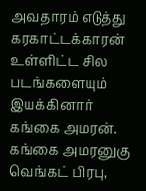அவதாரம் எடுத்து கரகாட்டக்காரன் உள்ளிட்ட சில படங்களையும் இயக்கினார் கங்கை அமரன்.
கங்கை அமரனுகு வெங்கட் பிரபு,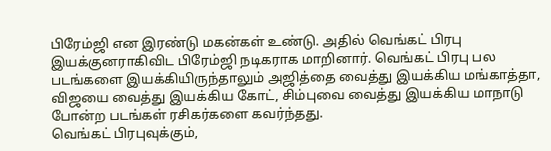பிரேம்ஜி என இரண்டு மகன்கள் உண்டு. அதில் வெங்கட் பிரபு இயக்குனராகிவிட பிரேம்ஜி நடிகராக மாறினார். வெங்கட் பிரபு பல படங்களை இயக்கியிருந்தாலும் அஜித்தை வைத்து இயக்கிய மங்காத்தா, விஜயை வைத்து இயக்கிய கோட், சிம்புவை வைத்து இயக்கிய மாநாடு போன்ற படங்கள் ரசிகர்களை கவர்ந்தது.
வெங்கட் பிரபுவுக்கும்,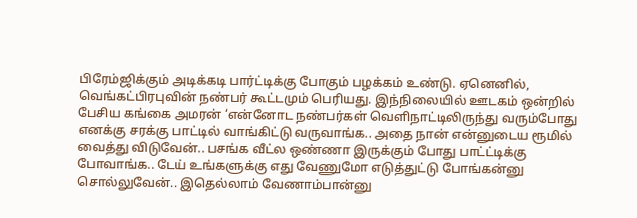பிரேம்ஜிக்கும் அடிக்கடி பார்ட்டிக்கு போகும் பழக்கம் உண்டு. ஏனெனில், வெங்கட்பிரபுவின் நண்பர் கூட்டமும் பெரியது. இந்நிலையில் ஊடகம் ஒன்றில் பேசிய கங்கை அமரன் ‘என்னோட நண்பர்கள் வெளிநாட்டிலிருந்து வரும்போது எனக்கு சரக்கு பாட்டில் வாங்கிட்டு வருவாங்க.. அதை நான் என்னுடைய ரூமில் வைத்து விடுவேன்.. பசங்க வீட்ல ஒண்ணா இருக்கும் போது பாட்ட்டிக்கு போவாங்க.. டேய் உங்களுக்கு எது வேணுமோ எடுத்துட்டு போங்கன்னு சொல்லுவேன்.. இதெல்லாம் வேணாம்பான்னு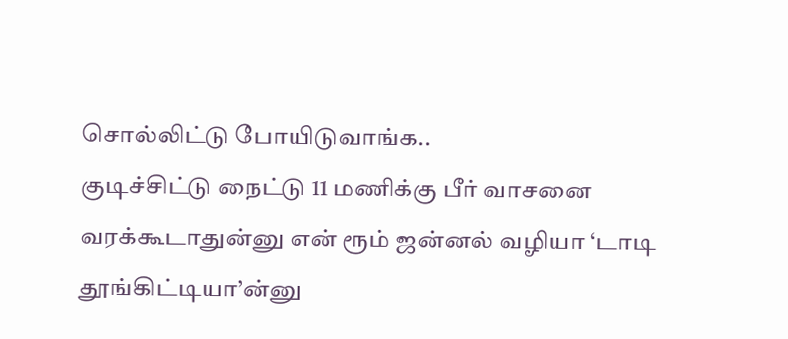சொல்லிட்டு போயிடுவாங்க..
குடிச்சிட்டு நைட்டு 11 மணிக்கு பீர் வாசனை வரக்கூடாதுன்னு என் ரூம் ஜன்னல் வழியா ‘டாடி தூங்கிட்டியா’ன்னு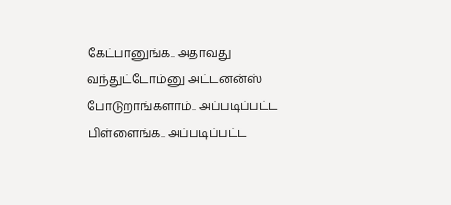கேட்பானுங்க.. அதாவது வந்துட்டோம்னு அட்டனன்ஸ் போடுறாங்களாம்.. அப்படிப்பட்ட பிள்ளைங்க.. அப்படிப்பட்ட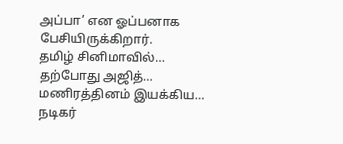அப்பா’ என ஓப்பனாக பேசியிருக்கிறார்.
தமிழ் சினிமாவில்…
தற்போது அஜித்…
மணிரத்தினம் இயக்கிய…
நடிகர்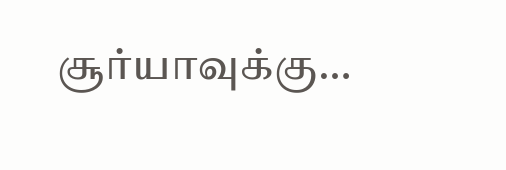சூர்யாவுக்கு…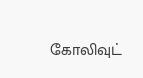கோலிவுட்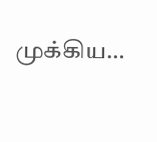முக்கிய…